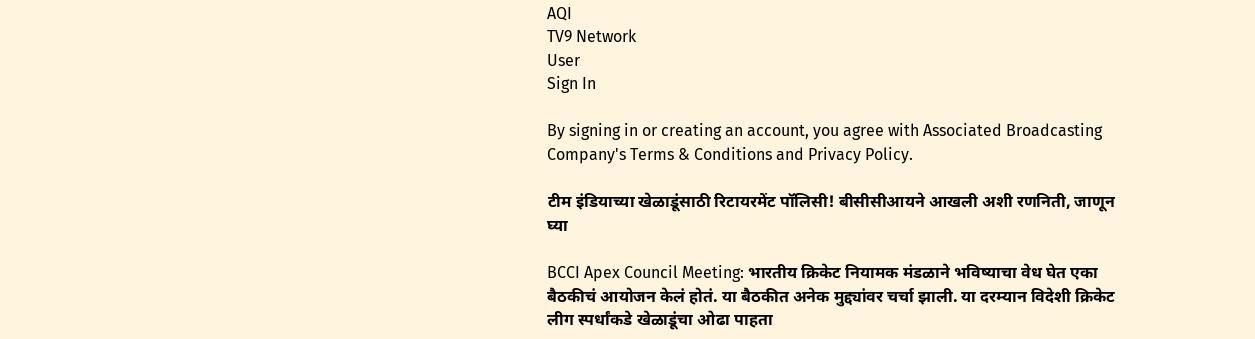AQI
TV9 Network
User
Sign In

By signing in or creating an account, you agree with Associated Broadcasting Company's Terms & Conditions and Privacy Policy.

टीम इंडियाच्या खेळाडूंसाठी रिटायरमेंट पॉलिसी! बीसीसीआयने आखली अशी रणनिती, जाणून घ्या

BCCI Apex Council Meeting: भारतीय क्रिकेट नियामक मंडळाने भविष्याचा वेध घेत एका बैठकीचं आयोजन केलं होतं. या बैठकीत अनेक मुद्द्यांवर चर्चा झाली. या दरम्यान विदेशी क्रिकेट लीग स्पर्धांकडे खेळाडूंचा ओढा पाहता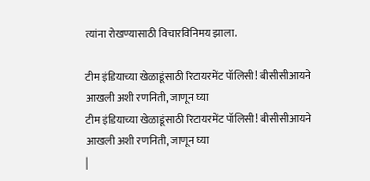त्यांना रोखण्यासाठी विचारविनिमय झाला.

टीम इंडियाच्या खेळाडूंसाठी रिटायरमेंट पॉलिसी! बीसीसीआयने आखली अशी रणनिती, जाणून घ्या
टीम इंडियाच्या खेळाडूंसाठी रिटायरमेंट पॉलिसी! बीसीसीआयने आखली अशी रणनिती, जाणून घ्या
|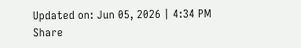Updated on: Jun 05, 2026 | 4:34 PM
Share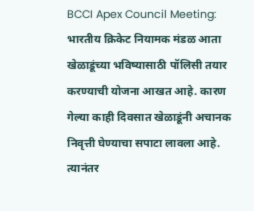BCCI Apex Council Meeting: भारतीय क्रिकेट नियामक मंडळ आता खेळाडूंच्या भविष्यासाठी पॉलिसी तयार करण्याची योजना आखत आहे. कारण गेल्या काही दिवसात खेळाडूंनी अचानक निवृत्ती घेण्याचा सपाटा लावला आहे. त्यानंतर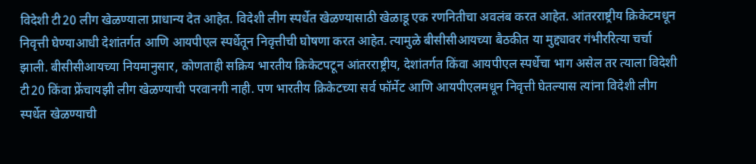विदेशी टी20 लीग खेळण्याला प्राधान्य देत आहेत. विदेशी लीग स्पर्धेत खेळण्यासाठी खेळाडू एक रणनितीचा अवलंब करत आहेत. आंतरराष्ट्रीय क्रिकेटमधून निवृत्ती घेण्याआधी देशांतर्गत आणि आयपीएल स्पर्धेतून निवृत्तीची घोषणा करत आहेत. त्यामुळे बीसीसीआयच्या बैठकीत या मुद्द्यावर गंभीररित्या चर्चा झाली. बीसीसीआयच्या नियमानुसार, कोणताही सक्रिय भारतीय क्रिकेटपटून आंतरराष्ट्रीय, देशांतर्गत किंवा आयपीएल स्पर्धेचा भाग असेल तर त्याला विदेशी टी20 किंवा फ्रेंचायझी लीग खेळण्याची परवानगी नाही. पण भारतीय क्रिकेटच्या सर्व फॉर्मेट आणि आयपीएलमधून निवृत्ती घेतल्यास त्यांना विदेशी लीग स्पर्धेत खेळण्याची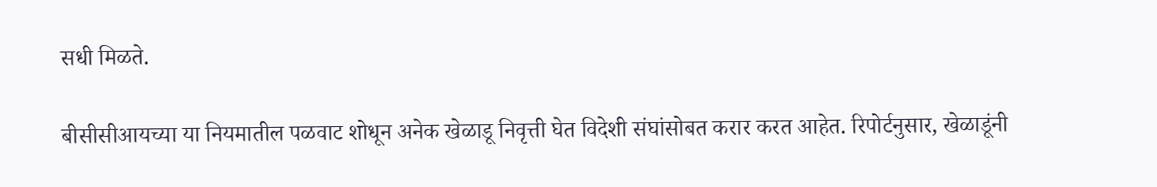सधी मिळते.

बीसीसीआयच्या या नियमातील पळवाट शोधून अनेक खेळाडू निवृत्ती घेत विदेशी संघांसोबत करार करत आहेत. रिपोर्टनुसार, खेळाडूंनी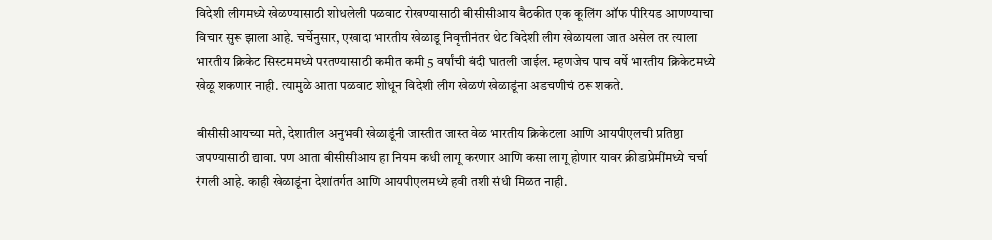विदेशी लीगमध्ये खेळण्यासाठी शोधलेली पळवाट रोखण्यासाठी बीसीसीआय बैठकीत एक कूलिंग ऑफ पीरियड आणण्याचा विचार सुरू झाला आहे. चर्चेनुसार, एखादा भारतीय खेळाडू निवृत्तीनंतर थेट विदेशी लीग खेळायला जात असेल तर त्याला भारतीय क्रिकेट सिस्टममध्ये परतण्यासाठी कमीत कमी 5 वर्षांची बंदी घातली जाईल. म्हणजेच पाच वर्षे भारतीय क्रिकेटमध्ये खेळू शकणार नाही. त्यामुळे आता पळवाट शोधून विदेशी लीग खेळणं खेळाडूंना अडचणीचं ठरू शकते.

बीसीसीआयच्या मते, देशातील अनुभवी खेळाडूंनी जास्तीत जास्त वेळ भारतीय क्रिकेटला आणि आयपीएलची प्रतिष्ठा जपण्यासाठी द्यावा. पण आता बीसीसीआय हा नियम कधी लागू करणार आणि कसा लागू होणार यावर क्रीडाप्रेमींमध्ये चर्चा रंगली आहे. काही खेळाडूंना देशांतर्गत आणि आयपीएलमध्ये हवी तशी संधी मिळत नाही.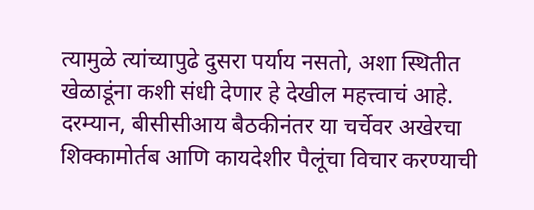त्यामुळे त्यांच्यापुढे दुसरा पर्याय नसतो, अशा स्थितीत खेळाडूंना कशी संधी देणार हे देखील महत्त्वाचं आहे. दरम्यान, बीसीसीआय बैठकीनंतर या चर्चेवर अखेरचा शिक्कामोर्तब आणि कायदेशीर पैलूंचा विचार करण्याची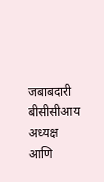जबाबदारी बीसीसीआय अध्यक्ष आणि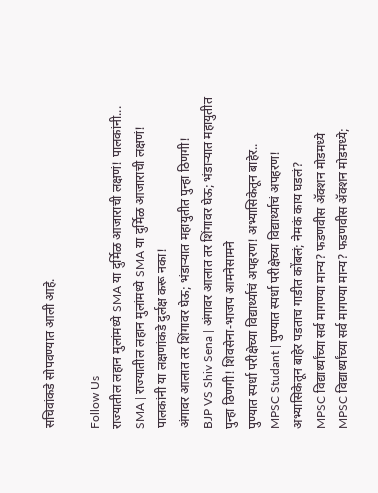सचिवांकडे सोपवण्यात आली आहे.

Follow Us
राज्यातील लहान मुलांमध्ये SMA या दुर्मिळ आजाराची लक्षणं! पालकांनी...
SMA | राज्यातील लहान मुलांमध्ये SMA या दुर्मिळ आजाराची लक्षणं! पालकांनी या लक्षणांकडे दुर्लक्ष करू नका!
अंगावर आलात तर शिंगावर घेऊ; भंडाऱ्यात महायुतीत पुन्हा ठिणगी!
BJP VS Shiv Sena | अंगावर आलात तर शिंगावर घेऊ; भंडाऱ्यात महायुतीत पुन्हा ठिणगी! शिवसेना-भाजप आमनेसामने
पुण्यात स्पर्धा परीक्षेच्या विद्यार्थ्याचं अपहरण! अभ्यासिकेतून बाहेर..
MPSC Studant | पुण्यात स्पर्धा परीक्षेच्या विद्यार्थ्याचं अपहरण! अभ्यासिकेतून बाहेर पडताच गाडीत कोंबलं; नेमकं काय घडलं?
MPSC विद्यार्थ्यांच्या सर्व मागण्या मान्य? फडणवीस ॲक्शन मोडमध्ये
MPSC विद्यार्थ्यांच्या सर्व मागण्या मान्य? फडणवीस ॲक्शन मोडमध्ये;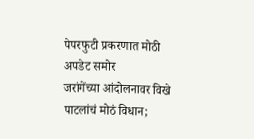पेपरफुटी प्रकरणात मोठी अपडेट समोर
जरांगेंच्या आंदोलनावर विखे पाटलांचं मोठं विधान;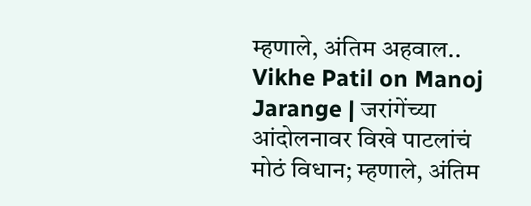म्हणाले, अंतिम अहवाल..
Vikhe Patil on Manoj Jarange | जरांगेंच्या आंदोलनावर विखे पाटलांचं मोठं विधान; म्हणाले, अंतिम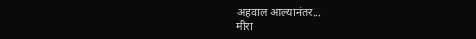अहवाल आल्यानंतर...
मीरा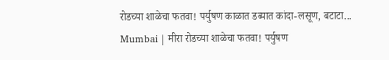रोडच्या शाळेचा फतवा! पर्युषण काळात डब्यात कांदा-लसूण, बटाटा...
Mumbai | मीरा रोडच्या शाळेचा फतवा! पर्युषण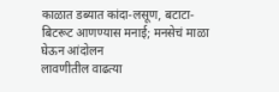काळात डब्यात कांदा-लसूण, बटाटा-बिटरूट आणण्यास मनाई; मनसेचं माळा घेऊन आंदोलन
लावणीतील वाढत्या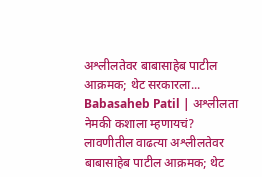अश्लीलतेवर बाबासाहेब पाटील आक्रमक; थेट सरकारला...
Babasaheb Patil | अश्लीलता नेमकी कशाला म्हणायचं? लावणीतील वाढत्या अश्लीलतेवर बाबासाहेब पाटील आक्रमक; थेट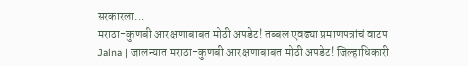सरकारला...
मराठा-कुणबी आरक्षणाबाबत मोठी अपडेट! तब्बल एवढ्या प्रमाणपत्रांचं वाटप
Jalna | जालन्यात मराठा-कुणबी आरक्षणाबाबत मोठी अपडेट! जिल्हाधिकारी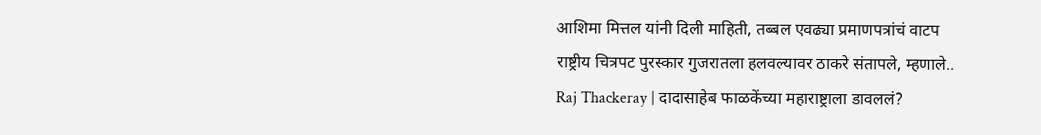आशिमा मित्तल यांनी दिली माहिती, तब्बल एवढ्या प्रमाणपत्रांचं वाटप
राष्ट्रीय चित्रपट पुरस्कार गुजरातला हलवल्यावर ठाकरे संतापले, म्हणाले..
Raj Thackeray | दादासाहेब फाळकेंच्या महाराष्ट्राला डावललं?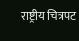राष्ट्रीय चित्रपट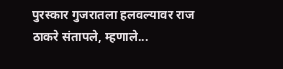पुरस्कार गुजरातला हलवल्यावर राज ठाकरे संतापले, म्हणाले...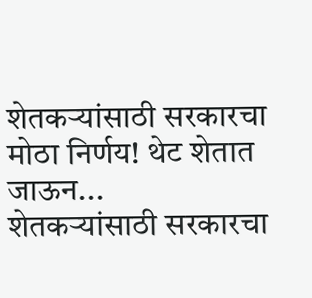शेतकऱ्यांसाठी सरकारचा मोठा निर्णय! थेट शेतात जाऊन...
शेतकऱ्यांसाठी सरकारचा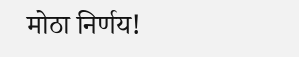मोठा निर्णय!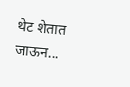थेट शेतात जाऊन...